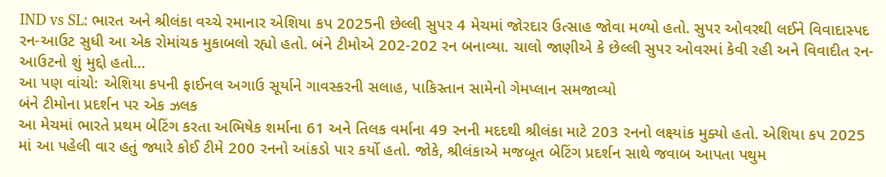IND vs SL: ભારત અને શ્રીલંકા વચ્ચે રમાનાર એશિયા કપ 2025ની છેલ્લી સુપર 4 મેચમાં જોરદાર ઉત્સાહ જોવા મળ્યો હતો. સુપર ઓવરથી લઈને વિવાદાસ્પદ રન-આઉટ સુધી આ એક રોમાંચક મુકાબલો રહ્યો હતો. બંને ટીમોએ 202-202 રન બનાવ્યા. ચાલો જાણીએ કે છેલ્લી સુપર ઓવરમાં કેવી રહી અને વિવાદીત રન-આઉટનો શું મુદ્દો હતો…
આ પણ વાંચો: એશિયા કપની ફાઈનલ અગાઉ સૂર્યાને ગાવસ્કરની સલાહ, પાકિસ્તાન સામેનો ગેમપ્લાન સમજાવ્યો
બંને ટીમોના પ્રદર્શન પર એક ઝલક
આ મેચમાં ભારતે પ્રથમ બેટિંગ કરતા અભિષેક શર્માના 61 અને તિલક વર્માના 49 રનની મદદથી શ્રીલંકા માટે 203 રનનો લક્ષ્યાંક મુક્યો હતો. એશિયા કપ 2025 માં આ પહેલી વાર હતું જ્યારે કોઈ ટીમે 200 રનનો આંકડો પાર કર્યો હતો. જોકે, શ્રીલંકાએ મજબૂત બેટિંગ પ્રદર્શન સાથે જવાબ આપતા પથુમ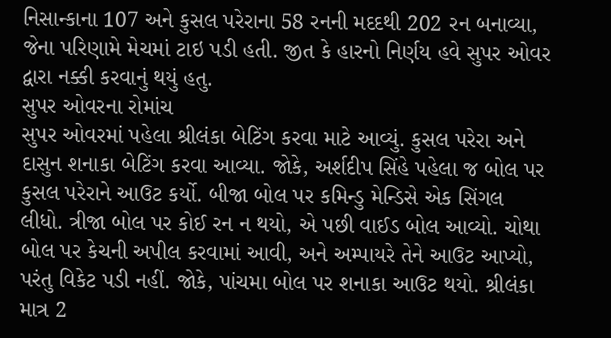નિસાન્કાના 107 અને કુસલ પરેરાના 58 રનની મદદથી 202 રન બનાવ્યા, જેના પરિણામે મેચમાં ટાઇ પડી હતી. જીત કે હારનો નિર્ણય હવે સુપર ઓવર દ્વારા નક્કી કરવાનું થયું હતુ.
સુપર ઓવરના રોમાંચ
સુપર ઓવરમાં પહેલા શ્રીલંકા બેટિંગ કરવા માટે આવ્યું. કુસલ પરેરા અને દાસુન શનાકા બેટિંગ કરવા આવ્યા. જોકે, અર્શદીપ સિંહે પહેલા જ બોલ પર કુસલ પરેરાને આઉટ કર્યો. બીજા બોલ પર કમિન્ડુ મેન્ડિસે એક સિંગલ લીધો. ત્રીજા બોલ પર કોઈ રન ન થયો, એ પછી વાઈડ બોલ આવ્યો. ચોથા બોલ પર કેચની અપીલ કરવામાં આવી, અને અમ્પાયરે તેને આઉટ આપ્યો, પરંતુ વિકેટ પડી નહીં. જોકે, પાંચમા બોલ પર શનાકા આઉટ થયો. શ્રીલંકા માત્ર 2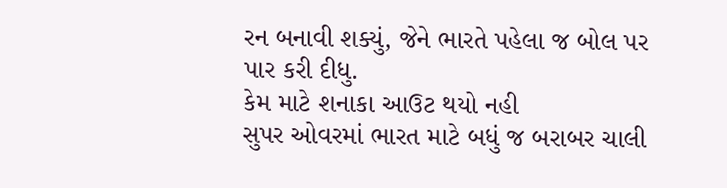રન બનાવી શક્યું, જેને ભારતે પહેલા જ બોલ પર પાર કરી દીધુ.
કેમ માટે શનાકા આઉટ થયો નહી
સુપર ઓવરમાં ભારત માટે બધું જ બરાબર ચાલી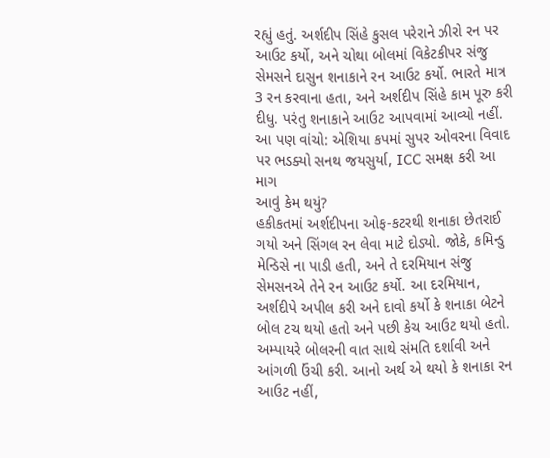રહ્યું હતું. અર્શદીપ સિંહે કુસલ પરેરાને ઝીરો રન પર આઉટ કર્યો, અને ચોથા બોલમાં વિકેટકીપર સંજુ સેમસને દાસુન શનાકાને રન આઉટ કર્યો. ભારતે માત્ર 3 રન કરવાના હતા, અને અર્શદીપ સિંહે કામ પૂરુ કરી દીધુ. પરંતુ શનાકાને આઉટ આપવામાં આવ્યો નહીં.
આ પણ વાંચો: એશિયા કપમાં સુપર ઓવરના વિવાદ પર ભડક્યો સનથ જયસુર્યા, ICC સમક્ષ કરી આ માગ
આવું કેમ થયું?
હકીકતમાં અર્શદીપના ઓફ-કટરથી શનાકા છેતરાઈ ગયો અને સિંગલ રન લેવા માટે દોડ્યો. જોકે, કમિન્ડુ મેન્ડિસે ના પાડી હતી, અને તે દરમિયાન સંજુ સેમસનએ તેને રન આઉટ કર્યો. આ દરમિયાન, અર્શદીપે અપીલ કરી અને દાવો કર્યો કે શનાકા બેટને બોલ ટચ થયો હતો અને પછી કેચ આઉટ થયો હતો. અમ્પાયરે બોલરની વાત સાથે સંમતિ દર્શાવી અને આંગળી ઉંચી કરી. આનો અર્થ એ થયો કે શનાકા રન આઉટ નહીં,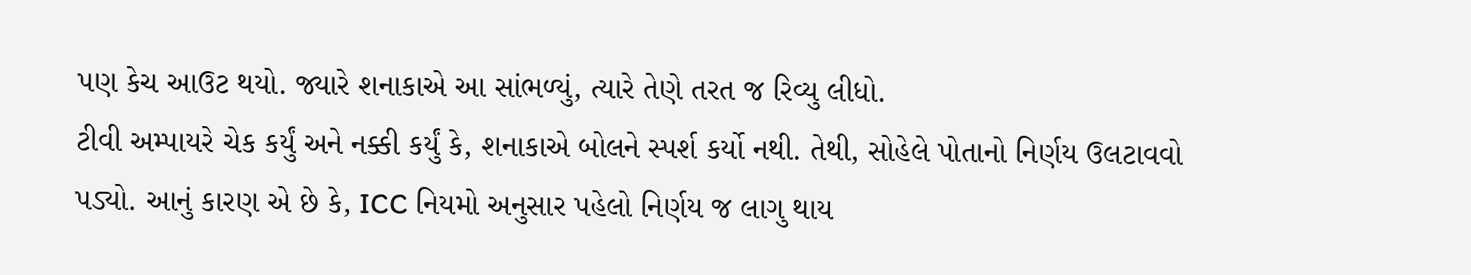પણ કેચ આઉટ થયો. જ્યારે શનાકાએ આ સાંભળ્યું, ત્યારે તેણે તરત જ રિવ્યુ લીધો.
ટીવી અમ્પાયરે ચેક કર્યું અને નક્કી કર્યું કે, શનાકાએ બોલને સ્પર્શ કર્યો નથી. તેથી, સોહેલે પોતાનો નિર્ણય ઉલટાવવો પડ્યો. આનું કારણ એ છે કે, ICC નિયમો અનુસાર પહેલો નિર્ણય જ લાગુ થાય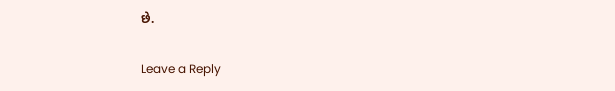છે.

Leave a Reply